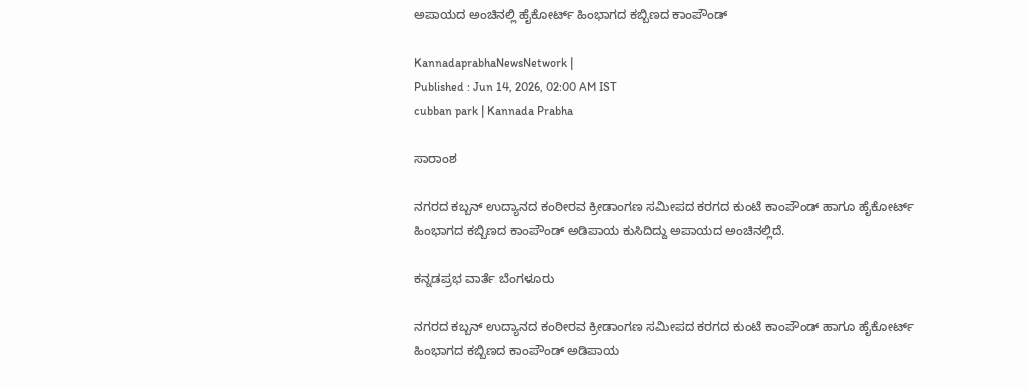ಅಪಾಯದ ಅಂಚಿನಲ್ಲಿ ಹೈಕೋರ್ಟ್‌ ಹಿಂಭಾಗದ ಕಬ್ಬಿಣದ ಕಾಂಪೌಂಡ್‌

KannadaprabhaNewsNetwork |
Published : Jun 14, 2026, 02:00 AM IST
cubban park | Kannada Prabha

ಸಾರಾಂಶ

ನಗರದ ಕಬ್ಬನ್‌ ಉದ್ಯಾನದ ಕಂಠೀರವ ಕ್ರೀಡಾಂಗಣ ಸಮೀಪದ ಕರಗದ ಕುಂಟೆ ಕಾಂಪೌಂಡ್‌ ಹಾಗೂ ಹೈಕೋರ್ಟ್‌ ಹಿಂಭಾಗದ ಕಬ್ಬಿಣದ ಕಾಂಪೌಂಡ್‌ ಅಡಿಪಾಯ ಕುಸಿದಿದ್ದು ಅಪಾಯದ ಅಂಚಿನಲ್ಲಿದೆ.

ಕನ್ನಡಪ್ರಭ ವಾರ್ತೆ ಬೆಂಗಳೂರು

ನಗರದ ಕಬ್ಬನ್‌ ಉದ್ಯಾನದ ಕಂಠೀರವ ಕ್ರೀಡಾಂಗಣ ಸಮೀಪದ ಕರಗದ ಕುಂಟೆ ಕಾಂಪೌಂಡ್‌ ಹಾಗೂ ಹೈಕೋರ್ಟ್‌ ಹಿಂಭಾಗದ ಕಬ್ಬಿಣದ ಕಾಂಪೌಂಡ್‌ ಅಡಿಪಾಯ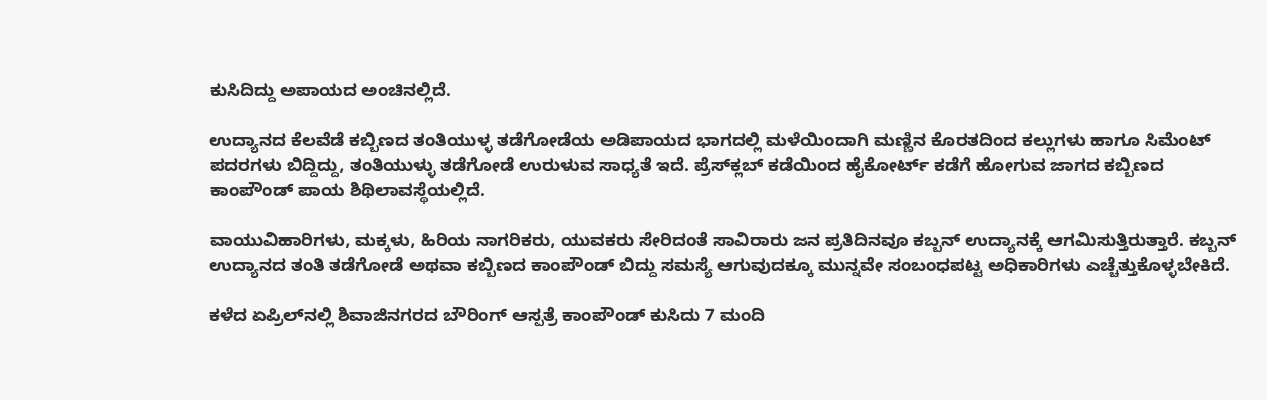ಕುಸಿದಿದ್ದು ಅಪಾಯದ ಅಂಚಿನಲ್ಲಿದೆ.

ಉದ್ಯಾನದ ಕೆಲವೆಡೆ ಕಬ್ಬಿಣದ ತಂತಿಯುಳ್ಳ ತಡೆಗೋಡೆಯ ಅಡಿಪಾಯದ ಭಾಗದಲ್ಲಿ ಮಳೆಯಿಂದಾಗಿ ಮಣ್ಣಿನ ಕೊರತದಿಂದ ಕಲ್ಲುಗಳು ಹಾಗೂ ಸಿಮೆಂಟ್‌ ಪದರಗಳು ಬಿದ್ದಿದ್ದು, ತಂತಿಯುಳ್ಳು ತಡೆಗೋಡೆ ಉರುಳುವ ಸಾಧ್ಯತೆ ಇದೆ. ಪ್ರೆಸ್‌ಕ್ಲಬ್‌ ಕಡೆಯಿಂದ ಹೈಕೋರ್ಟ್‌ ಕಡೆಗೆ ಹೋಗುವ ಜಾಗದ ಕಬ್ಬಿಣದ ಕಾಂಪೌಂಡ್‌ ಪಾಯ ಶಿಥಿಲಾವಸ್ಥೆಯಲ್ಲಿದೆ.

ವಾಯುವಿಹಾರಿಗಳು, ಮಕ್ಕಳು, ಹಿರಿಯ ನಾಗರಿಕರು, ಯುವಕರು ಸೇರಿದಂತೆ ಸಾವಿರಾರು ಜನ ಪ್ರತಿದಿನವೂ ಕಬ್ಬನ್‌ ಉದ್ಯಾನಕ್ಕೆ ಆಗಮಿಸುತ್ತಿರುತ್ತಾರೆ. ಕಬ್ಬನ್‌ ಉದ್ಯಾನದ ತಂತಿ ತಡೆಗೋಡೆ ಅಥವಾ ಕಬ್ಬಿಣದ ಕಾಂಪೌಂಡ್‌ ಬಿದ್ದು ಸಮಸ್ಯೆ ಆಗುವುದಕ್ಕೂ ಮುನ್ನವೇ ಸಂಬಂಧಪಟ್ಟ ಅಧಿಕಾರಿಗಳು ಎಚ್ಚೆತ್ತುಕೊಳ್ಳಬೇಕಿದೆ.

ಕಳೆದ ಏಪ್ರಿಲ್‌ನಲ್ಲಿ ಶಿವಾಜಿನಗರದ ಬೌರಿಂಗ್‌ ಆಸ್ಪತ್ರೆ ಕಾಂಪೌಂಡ್‌ ಕುಸಿದು 7 ಮಂದಿ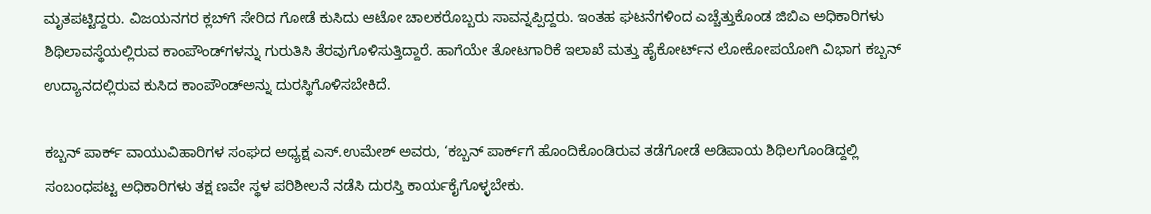ಮೃತಪಟ್ಟಿದ್ದರು. ವಿಜಯನಗರ ಕ್ಲಬ್‌ಗೆ ಸೇರಿದ ಗೋಡೆ ಕುಸಿದು ಆಟೋ ಚಾಲಕರೊಬ್ಬರು ಸಾವನ್ನಪ್ಪಿದ್ದರು. ಇಂತಹ ಘಟನೆಗಳಿಂದ ಎಚ್ಚೆತ್ತುಕೊಂಡ ಜಿಬಿಎ ಅಧಿಕಾರಿಗಳು ಶಿಥಿಲಾವಸ್ಥೆಯಲ್ಲಿರುವ ಕಾಂಪೌಂಡ್‌ಗಳನ್ನು ಗುರುತಿಸಿ ತೆರವುಗೊಳಿಸುತ್ತಿದ್ದಾರೆ. ಹಾಗೆಯೇ ತೋಟಗಾರಿಕೆ ಇಲಾಖೆ ಮತ್ತು ಹೈಕೋರ್ಟ್‌ನ ಲೋಕೋಪಯೋಗಿ ವಿಭಾಗ ಕಬ್ಬನ್‌ ಉದ್ಯಾನದಲ್ಲಿರುವ ಕುಸಿದ ಕಾಂಪೌಂಡ್‌ಅನ್ನು ದುರಸ್ಥಿಗೊಳಿಸಬೇಕಿದೆ.

ಕಬ್ಬನ್‌ ಪಾರ್ಕ್‌ ವಾಯುವಿಹಾರಿಗಳ ಸಂಘದ ಅಧ್ಯಕ್ಷ ಎಸ್‌.ಉಮೇಶ್‌ ಅವರು, ‘ಕಬ್ಬನ್‌ ಪಾರ್ಕ್‌ಗೆ ಹೊಂದಿಕೊಂಡಿರುವ ತಡೆಗೋಡೆ ಅಡಿಪಾಯ ಶಿಥಿಲಗೊಂಡಿದ್ದಲ್ಲಿ ಸಂಬಂಧಪಟ್ಟ ಅಧಿಕಾರಿಗಳು ತಕ್ಷ ಣವೇ ಸ್ಥಳ ಪರಿಶೀಲನೆ ನಡೆಸಿ ದುರಸ್ತಿ ಕಾರ್ಯಕೈಗೊಳ್ಳಬೇಕು.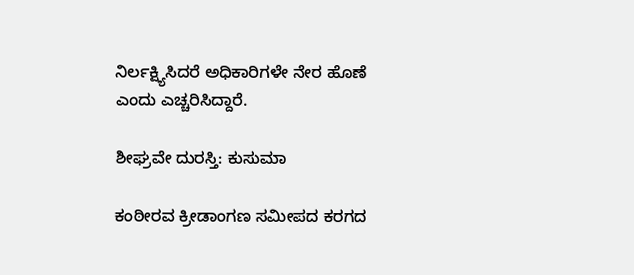ನಿರ್ಲಕ್ಷ್ಯಿಸಿದರೆ ಅಧಿಕಾರಿಗಳೇ ನೇರ ಹೊಣೆ ಎಂದು ಎಚ್ಚರಿಸಿದ್ದಾರೆ.

ಶೀಘ್ರವೇ ದುರಸ್ತಿ: ಕುಸುಮಾ

ಕಂಠೀರವ ಕ್ರೀಡಾಂಗಣ ಸಮೀಪದ ಕರಗದ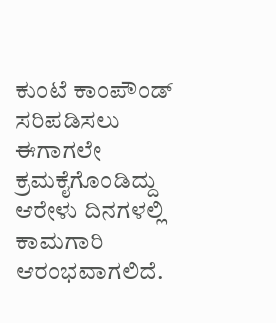ಕುಂಟೆ ಕಾಂಪೌಂಡ್‌ ಸರಿಪಡಿಸಲು ಈಗಾಗಲೇ ಕ್ರಮಕೈಗೊಂಡಿದ್ದು ಆರೇಳು ದಿನಗಳಲ್ಲಿ ಕಾಮಗಾರಿ ಆರಂಭವಾಗಲಿದೆ.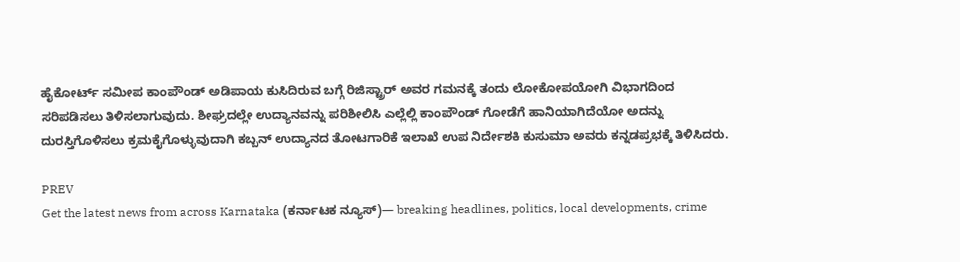ಹೈಕೋರ್ಟ್‌ ಸಮೀಪ ಕಾಂಪೌಂಡ್‌ ಅಡಿಪಾಯ ಕುಸಿದಿರುವ ಬಗ್ಗೆ ರಿಜಿಸ್ಟ್ರಾರ್‌ ಅವರ ಗಮನಕ್ಕೆ ತಂದು ಲೋಕೋಪಯೋಗಿ ವಿಭಾಗದಿಂದ ಸರಿಪಡಿಸಲು ತಿಳಿಸಲಾಗುವುದು. ಶೀಘ್ರದಲ್ಲೇ ಉದ್ಯಾನವನ್ನು ಪರಿಶೀಲಿಸಿ ಎಲ್ಲೆಲ್ಲಿ ಕಾಂಪೌಂಡ್‌ ಗೋಡೆಗೆ ಹಾನಿಯಾಗಿದೆಯೋ ಅದನ್ನು ದುರಸ್ತಿಗೊಳಿಸಲು ಕ್ರಮಕೈಗೊಳ್ಳುವುದಾಗಿ ಕಬ್ಬನ್‌ ಉದ್ಯಾನದ ತೋಟಗಾರಿಕೆ ಇಲಾಖೆ ಉಪ ನಿರ್ದೇಶಕಿ ಕುಸುಮಾ ಅವರು ಕನ್ನಡಪ್ರಭಕ್ಕೆ ತಿಳಿಸಿದರು.

PREV
Get the latest news from across Karnataka (ಕರ್ನಾಟಕ ನ್ಯೂಸ್)— breaking headlines, politics, local developments, crime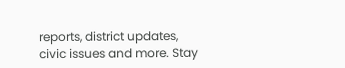reports, district updates, civic issues and more. Stay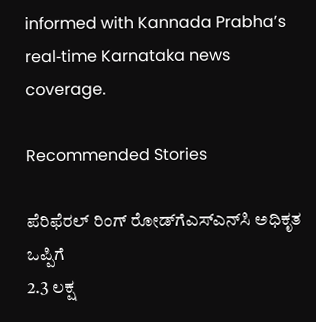informed with Kannada Prabha’s real‑time Karnataka news coverage.

Recommended Stories

ಪೆರಿಫೆರಲ್ ರಿಂಗ್ ರೋಡ್‌ಗೆಎಸ್‌ಎನ್‌ಸಿ ಅಧಿಕೃತ ಒಪ್ಪಿಗೆ
2.3 ಲಕ್ಷ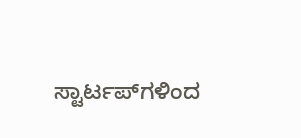ಸ್ಟಾರ್ಟಪ್‌ಗಳಿಂದ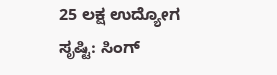25 ಲಕ್ಷ ಉದ್ಯೋಗ ಸೃಷ್ಟಿ: ಸಿಂಗ್